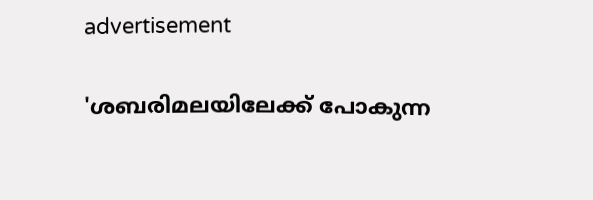advertisement

'ശബരിമലയിലേക്ക് പോകുന്ന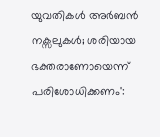യുവതികൾ അർബൻ നക്സലുകൾ; ശരിയായ ഭക്തരാണോയെന്ന് പരിശോധിക്കണം':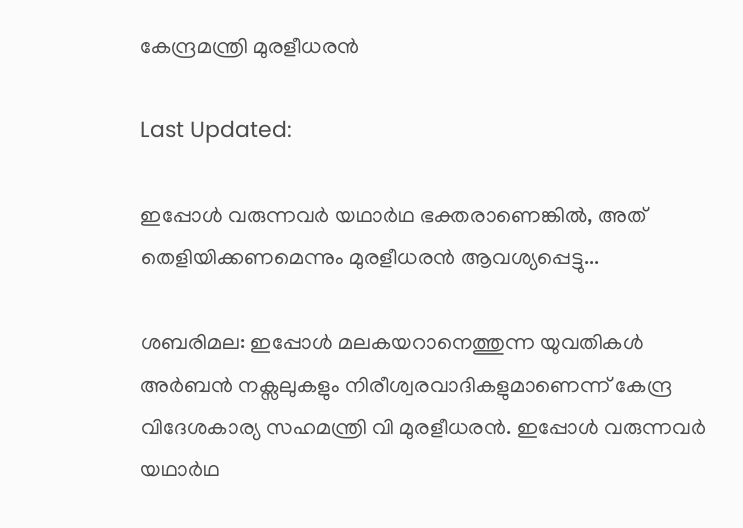കേന്ദ്രമന്ത്രി മുരളീധരൻ

Last Updated:

ഇപ്പോൾ വരുന്നവർ യഥാർഥ ഭക്തരാണെങ്കിൽ, അത് തെളിയിക്കണമെന്നും മുരളീധരൻ ആവശ്യപ്പെട്ടു...

ശബരിമല: ഇപ്പോൾ മലകയറാനെത്തുന്ന യുവതികൾ അർബൻ നക്സലുകളും നിരീശ്വരവാദികളുമാണെന്ന് കേന്ദ്ര വിദേശകാര്യ സഹമന്ത്രി വി മുരളീധരൻ. ഇപ്പോൾ വരുന്നവർ യഥാർഥ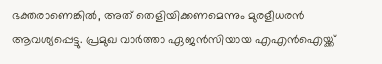ഭക്തരാണെങ്കിൽ, അത് തെളിയിക്കണമെന്നും മുരളീധരൻ ആവശ്യപ്പെട്ടു. പ്രമുഖ വാർത്താ ഏജൻസിയായ എഎൻഐയ്ക്ക്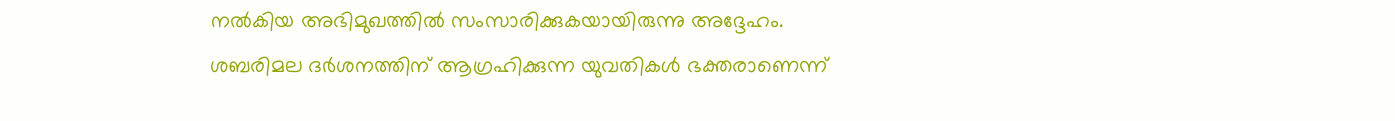നൽകിയ അഭിമുഖത്തിൽ സംസാരിക്കുകയായിരുന്നു അദ്ദേഹം.
ശബരിമല ദർശനത്തിന് ആഗ്രഹിക്കുന്ന യുവതികൾ ഭക്തരാണെന്ന്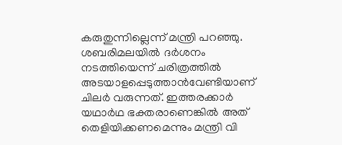കരുതുന്നില്ലെന്ന് മന്ത്രി പറഞ്ഞു. ശബരിമലയിൽ ദർശനം നടത്തിയെന്ന് ചരിത്രത്തിൽ അടയാളപ്പെടുത്താൻവേണ്ടിയാണ് ചിലർ വരുന്നത്. ഇത്തരക്കാർ യഥാർഥ ഭക്തരാണെങ്കിൽ അത് തെളിയിക്കണമെന്നും മന്ത്രി വി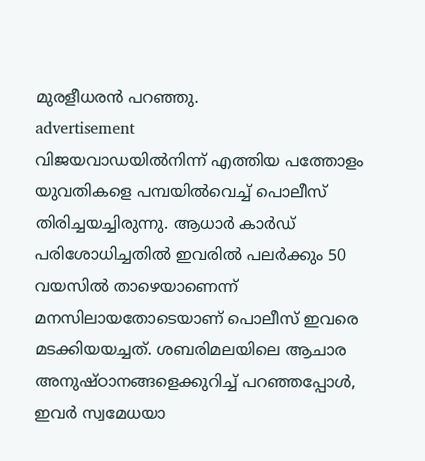മുരളീധരൻ പറഞ്ഞു.
advertisement
വിജയവാഡയിൽനിന്ന് എത്തിയ പത്തോളം യുവതികളെ പമ്പയിൽവെച്ച് പൊലീസ് തിരിച്ചയച്ചിരുന്നു. ആധാർ കാർഡ് പരിശോധിച്ചതിൽ ഇവരിൽ പലർക്കും 50 വയസിൽ താഴെയാണെന്ന് മനസിലായതോടെയാണ് പൊലീസ് ഇവരെ മടക്കിയയച്ചത്. ശബരിമലയിലെ ആചാര അനുഷ്ഠാനങ്ങളെക്കുറിച്ച് പറഞ്ഞപ്പോൾ, ഇവർ സ്വമേധയാ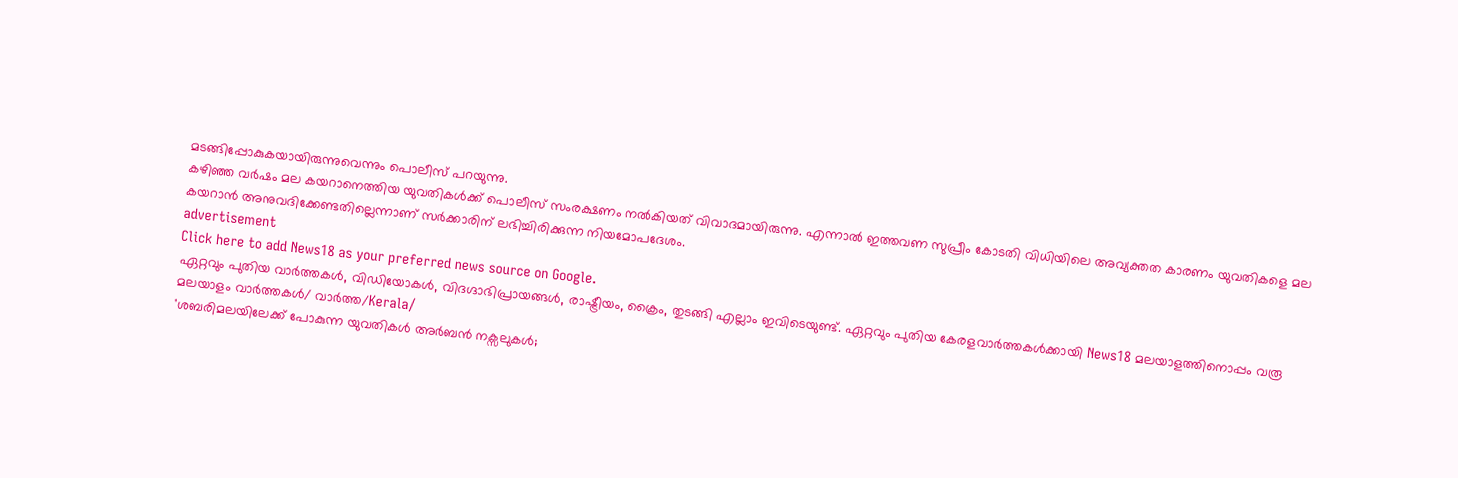മടങ്ങിപ്പോകുകയായിരുന്നുവെന്നും പൊലീസ് പറയുന്നു.
കഴിഞ്ഞ വർഷം മല കയറാനെത്തിയ യുവതികൾക്ക് പൊലീസ് സംരക്ഷണം നൽകിയത് വിവാദമായിരുന്നു. എന്നാൽ ഇത്തവണ സുപ്രീം കോടതി വിധിയിലെ അവ്യക്തത കാരണം യുവതികളെ മല കയറാൻ അനുവദിക്കേണ്ടതില്ലെന്നാണ് സർക്കാരിന് ലഭിച്ചിരിക്കുന്ന നിയമോപദേശം.
advertisement
Click here to add News18 as your preferred news source on Google.
ഏറ്റവും പുതിയ വാർത്തകൾ, വിഡിയോകൾ, വിദഗ്ദാഭിപ്രായങ്ങൾ, രാഷ്ട്രീയം, ക്രൈം, തുടങ്ങി എല്ലാം ഇവിടെയുണ്ട്. ഏറ്റവും പുതിയ കേരളവാർത്തകൾക്കായി News18 മലയാളത്തിനൊപ്പം വരൂ
മലയാളം വാർത്തകൾ/ വാർത്ത/Kerala/
'ശബരിമലയിലേക്ക് പോകുന്ന യുവതികൾ അർബൻ നക്സലുകൾ;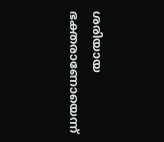ശരിയായ ഭക്തരാണോയെന്ന്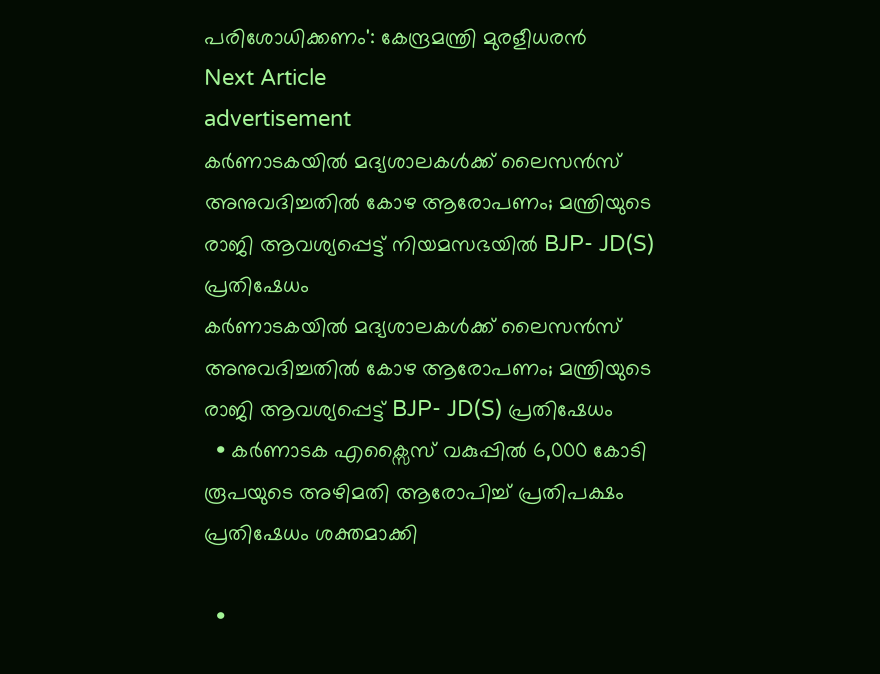പരിശോധിക്കണം': കേന്ദ്രമന്ത്രി മുരളീധരൻ
Next Article
advertisement
കർണാടകയിൽ‌ മദ്യശാലകൾക്ക് ലൈസൻസ് അനുവദിച്ചതിൽ കോഴ ആരോപണം; മന്ത്രിയുടെ രാജി ആവശ്യപ്പെട്ട് നിയമസഭയിൽ‌ BJP- JD(S) പ്രതിഷേധം
കർണാടകയിൽ‌ മദ്യശാലകൾക്ക് ലൈസൻസ് അനുവദിച്ചതിൽ കോഴ ആരോപണം; മന്ത്രിയുടെ രാജി ആവശ്യപ്പെട്ട് BJP- JD(S) പ്രതിഷേധം
  • കർണാടക എക്സൈസ് വകുപ്പിൽ 6,000 കോടി രൂപയുടെ അഴിമതി ആരോപിച്ച് പ്രതിപക്ഷം പ്രതിഷേധം ശക്തമാക്കി

  •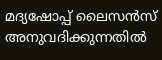മദ്യഷോപ്പ് ലൈസൻസ് അനുവദിക്കുന്നതിൽ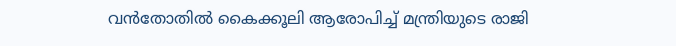വൻതോതിൽ കൈക്കൂലി ആരോപിച്ച് മന്ത്രിയുടെ രാജി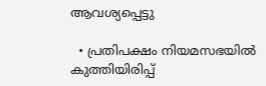ആവശ്യപ്പെട്ടു

  • പ്രതിപക്ഷം നിയമസഭയിൽ കുത്തിയിരിപ്പ്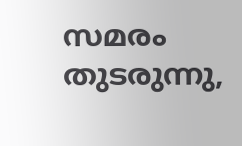സമരം തുടരുന്നു,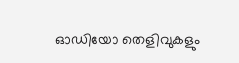ഓഡിയോ തെളിവുകളും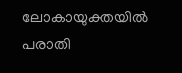ലോകായുക്തയിൽ പരാതി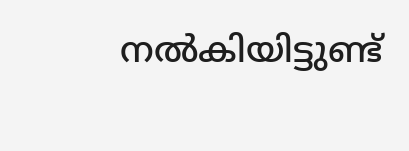നൽകിയിട്ടുണ്ട്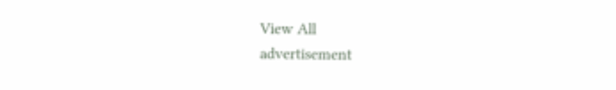View All
advertisement